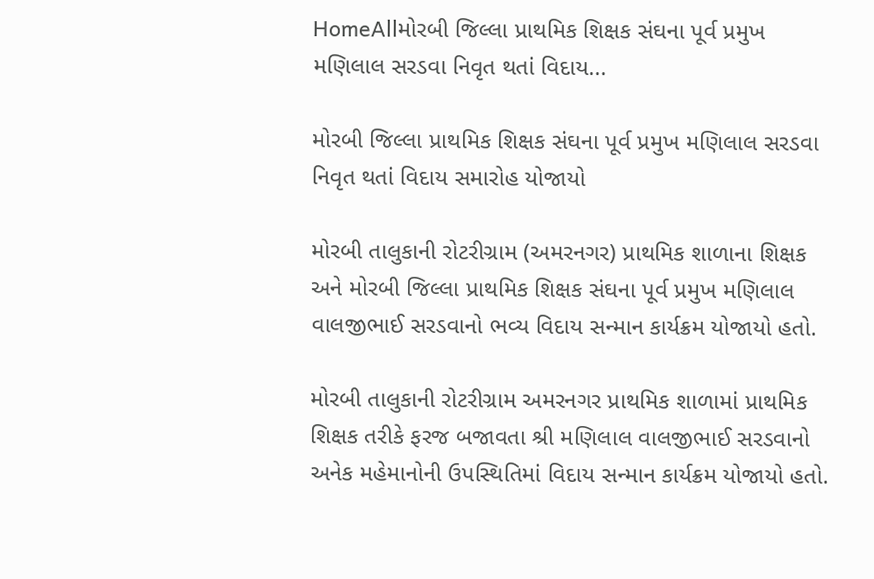HomeAllમોરબી જિલ્લા પ્રાથમિક શિક્ષક સંઘના પૂર્વ પ્રમુખ મણિલાલ સરડવા નિવૃત થતાં વિદાય...

મોરબી જિલ્લા પ્રાથમિક શિક્ષક સંઘના પૂર્વ પ્રમુખ મણિલાલ સરડવા નિવૃત થતાં વિદાય સમારોહ યોજાયો

મોરબી તાલુકાની રોટરીગ્રામ (અમરનગર) પ્રાથમિક શાળાના શિક્ષક અને મોરબી જિલ્લા પ્રાથમિક શિક્ષક સંઘના પૂર્વ પ્રમુખ મણિલાલ વાલજીભાઈ સરડવાનો ભવ્ય વિદાય સન્માન કાર્યક્રમ યોજાયો હતો.

મોરબી તાલુકાની રોટરીગ્રામ અમરનગર પ્રાથમિક શાળામાં પ્રાથમિક શિક્ષક તરીકે ફરજ બજાવતા શ્રી મણિલાલ વાલજીભાઈ સરડવાનો અનેક મહેમાનોની ઉપસ્થિતિમાં વિદાય સન્માન કાર્યક્રમ યોજાયો હતો.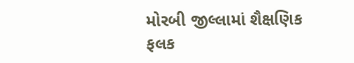મોરબી જીલ્લામાં શૈક્ષણિક ફલક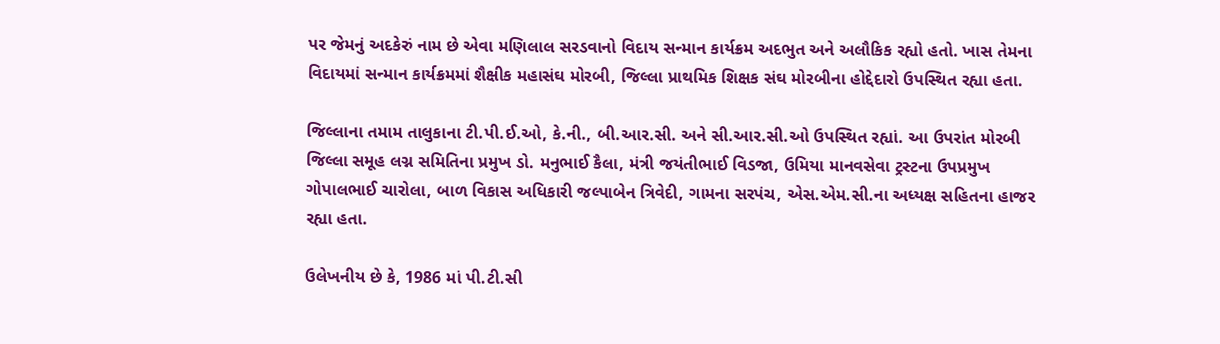પર જેમનું અદકેરું નામ છે એવા મણિલાલ સરડવાનો વિદાય સન્માન કાર્યક્રમ અદભુત અને અલૌકિક રહ્યો હતો. ખાસ તેમના વિદાયમાં સન્માન કાર્યક્રમમાં શૈક્ષીક મહાસંઘ મોરબી, જિલ્લા પ્રાથમિક શિક્ષક સંઘ મોરબીના હોદ્દેદારો ઉપસ્થિત રહ્યા હતા.

જિલ્લાના તમામ તાલુકાના ટી.પી.ઈ.ઓ, કે.ની., બી.આર.સી. અને સી.આર.સી.ઓ ઉપસ્થિત રહ્યાં. આ ઉપરાંત મોરબી જિલ્લા સમૂહ લગ્ન સમિતિના પ્રમુખ ડો. મનુભાઈ કૈલા, મંત્રી જયંતીભાઈ વિડજા, ઉમિયા માનવસેવા ટ્રસ્ટના ઉપપ્રમુખ ગોપાલભાઈ ચારોલા, બાળ વિકાસ અધિકારી જલ્પાબેન ત્રિવેદી, ગામના સરપંચ, એસ.એમ.સી.ના અધ્યક્ષ સહિતના હાજર રહ્યા હતા.

ઉલેખનીય છે કે, 1986 માં પી.ટી.સી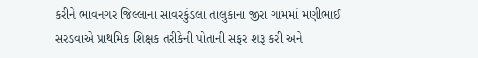કરીને ભાવનગર જિલ્લાના સાવરકુંડલા તાલુકાના જીરા ગામમાં મણીભાઈ સરડવાએ પ્રાથમિક શિક્ષક તરીકેની પોતાની સફર શરૂ કરી અને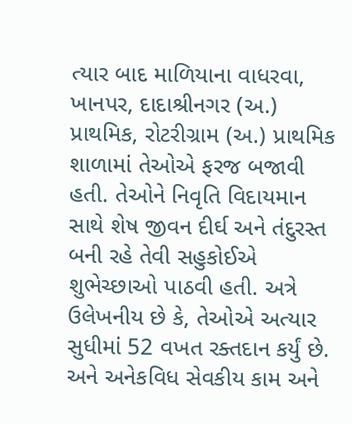ત્યાર બાદ માળિયાના વાધરવા, ખાનપર, દાદાશ્રીનગર (અ.) પ્રાથમિક, રોટરીગ્રામ (અ.) પ્રાથમિક શાળામાં તેઓએ ફરજ બજાવી હતી. તેઓને નિવૃતિ વિદાયમાન સાથે શેષ જીવન દીર્ઘ અને તંદુરસ્ત બની રહે તેવી સહુકોઈએ શુભેચ્છાઓ પાઠવી હતી. અત્રે ઉલેખનીય છે કે, તેઓએ અત્યાર સુધીમાં 52 વખત રક્તદાન કર્યું છે. અને અનેકવિધ સેવકીય કામ અને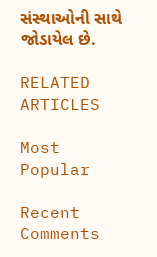સંસ્થાઓની સાથે જોડાયેલ છે.

RELATED ARTICLES

Most Popular

Recent Comments